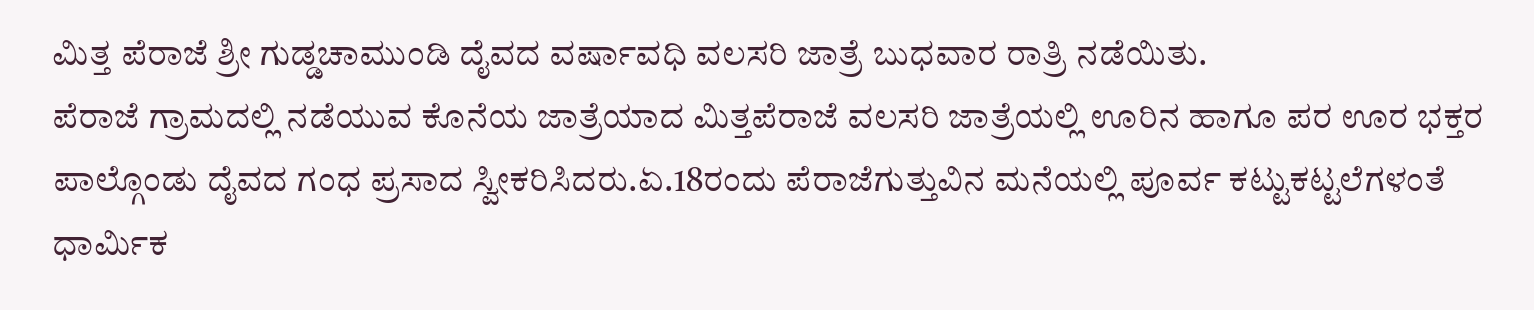ಮಿತ್ತ ಪೆರಾಜೆ ಶ್ರೀ ಗುಡ್ಡಚಾಮುಂಡಿ ದೈವದ ವರ್ಷಾವಧಿ ವಲಸರಿ ಜಾತ್ರೆ ಬುಧವಾರ ರಾತ್ರಿ ನಡೆಯಿತು.
ಪೆರಾಜೆ ಗ್ರಾಮದಲ್ಲಿ ನಡೆಯುವ ಕೊನೆಯ ಜಾತ್ರೆಯಾದ ಮಿತ್ತಪೆರಾಜೆ ವಲಸರಿ ಜಾತ್ರೆಯಲ್ಲಿ ಊರಿನ ಹಾಗೂ ಪರ ಊರ ಭಕ್ತರ ಪಾಲ್ಗೊಂಡು ದೈವದ ಗಂಧ ಪ್ರಸಾದ ಸ್ವೀಕರಿಸಿದರು.ಏ.18ರಂದು ಪೆರಾಜೆಗುತ್ತುವಿನ ಮನೆಯಲ್ಲಿ ಪೂರ್ವ ಕಟ್ಟುಕಟ್ಟಲೆಗಳಂತೆ ಧಾರ್ಮಿಕ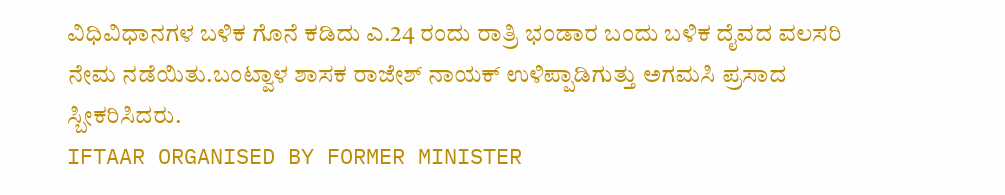ವಿಧಿವಿಧಾನಗಳ ಬಳಿಕ ಗೊನೆ ಕಡಿದು ಎ.24 ರಂದು ರಾತ್ರಿ ಭಂಡಾರ ಬಂದು ಬಳಿಕ ದೈವದ ವಲಸರಿ ನೇಮ ನಡೆಯಿತು.ಬಂಟ್ವಾಳ ಶಾಸಕ ರಾಜೇಶ್ ನಾಯಕ್ ಉಳಿಪ್ಪಾಡಿಗುತ್ತು ಅಗಮಸಿ ಪ್ರಸಾದ ಸ್ಬೀಕರಿಸಿದರು.
IFTAAR ORGANISED BY FORMER MINISTER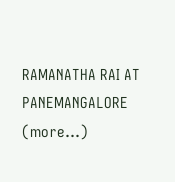RAMANATHA RAI AT PANEMANGALORE (more…)